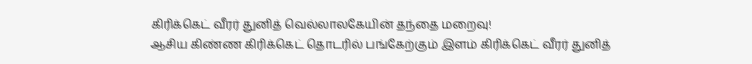கிரிக்கெட் வீரர் துனித் வெல்லாலகேயின் தந்தை மறைவு!
ஆசிய கிண்ண கிரிக்கெட் தொடரில் பங்கேற்கும் இளம் கிரிக்கெட் வீரர் துனித்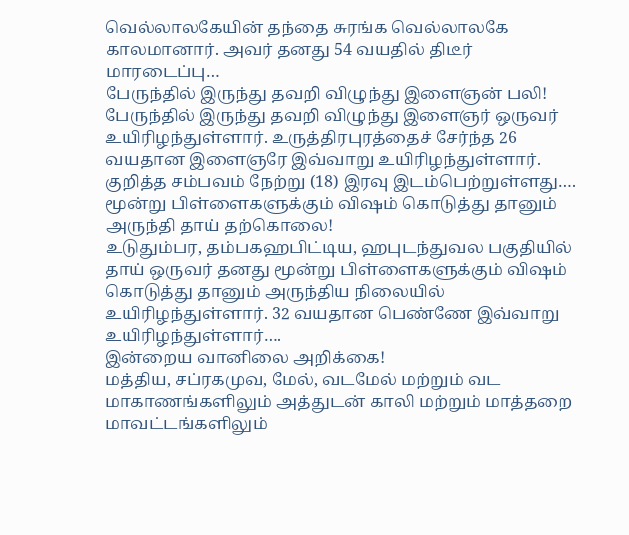வெல்லாலகேயின் தந்தை சுரங்க வெல்லாலகே காலமானார். அவர் தனது 54 வயதில் திடீர் மாரடைப்பு…
பேருந்தில் இருந்து தவறி விழுந்து இளைஞன் பலி!
பேருந்தில் இருந்து தவறி விழுந்து இளைஞர் ஒருவர் உயிரிழந்துள்ளார். உருத்திரபுரத்தைச் சேர்ந்த 26 வயதான இளைஞரே இவ்வாறு உயிரிழந்துள்ளார். குறித்த சம்பவம் நேற்று (18) இரவு இடம்பெற்றுள்ளது….
மூன்று பிள்ளைகளுக்கும் விஷம் கொடுத்து தானும் அருந்தி தாய் தற்கொலை!
உடுதும்பர, தம்பகஹபிட்டிய, ஹபுடந்துவல பகுதியில் தாய் ஒருவர் தனது மூன்று பிள்ளைகளுக்கும் விஷம் கொடுத்து தானும் அருந்திய நிலையில் உயிரிழந்துள்ளார். 32 வயதான பெண்ணே இவ்வாறு உயிரிழந்துள்ளார்….
இன்றைய வானிலை அறிக்கை!
மத்திய, சப்ரகமுவ, மேல், வடமேல் மற்றும் வட மாகாணங்களிலும் அத்துடன் காலி மற்றும் மாத்தறை மாவட்டங்களிலும்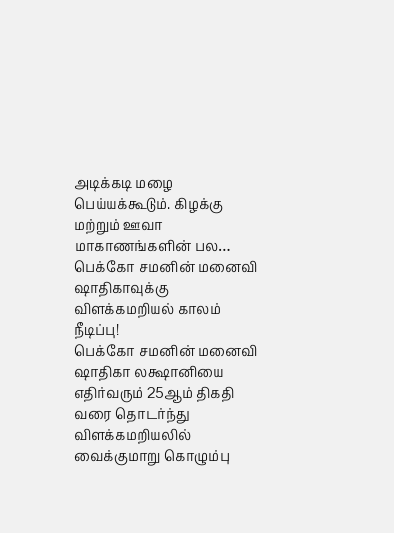அடிக்கடி மழை பெய்யக்கூடும். கிழக்கு மற்றும் ஊவா மாகாணங்களின் பல…
பெக்கோ சமனின் மனைவி ஷாதிகாவுக்கு விளக்கமறியல் காலம் நீடிப்பு!
பெக்கோ சமனின் மனைவி ஷாதிகா லக்ஷானியை எதிர்வரும் 25ஆம் திகதி வரை தொடர்ந்து விளக்கமறியலில் வைக்குமாறு கொழும்பு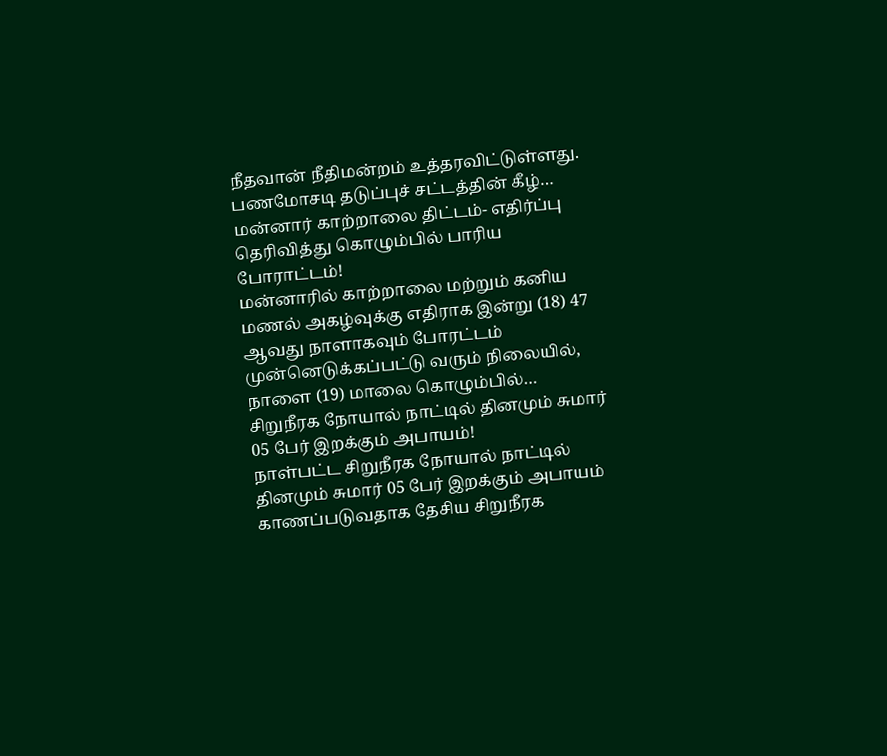நீதவான் நீதிமன்றம் உத்தரவிட்டுள்ளது. பணமோசடி தடுப்புச் சட்டத்தின் கீழ்…
மன்னார் காற்றாலை திட்டம்- எதிர்ப்பு தெரிவித்து கொழும்பில் பாரிய போராட்டம்!
மன்னாரில் காற்றாலை மற்றும் கனிய மணல் அகழ்வுக்கு எதிராக இன்று (18) 47 ஆவது நாளாகவும் போரட்டம் முன்னெடுக்கப்பட்டு வரும் நிலையில், நாளை (19) மாலை கொழும்பில்…
சிறுநீரக நோயால் நாட்டில் தினமும் சுமார் 05 பேர் இறக்கும் அபாயம்!
நாள்பட்ட சிறுநீரக நோயால் நாட்டில் தினமும் சுமார் 05 பேர் இறக்கும் அபாயம் காணப்படுவதாக தேசிய சிறுநீரக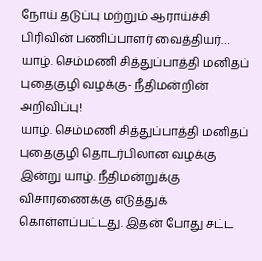நோய் தடுப்பு மற்றும் ஆராய்ச்சி பிரிவின் பணிப்பாளர் வைத்தியர்…
யாழ். செம்மணி சித்துப்பாத்தி மனிதப் புதைகுழி வழக்கு- நீதிமன்றின் அறிவிப்பு!
யாழ். செம்மணி சித்துப்பாத்தி மனிதப் புதைகுழி தொடர்பிலான வழக்கு இன்று யாழ். நீதிமன்றுக்கு விசாரணைக்கு எடுத்துக் கொள்ளப்பட்டது. இதன் போது சட்ட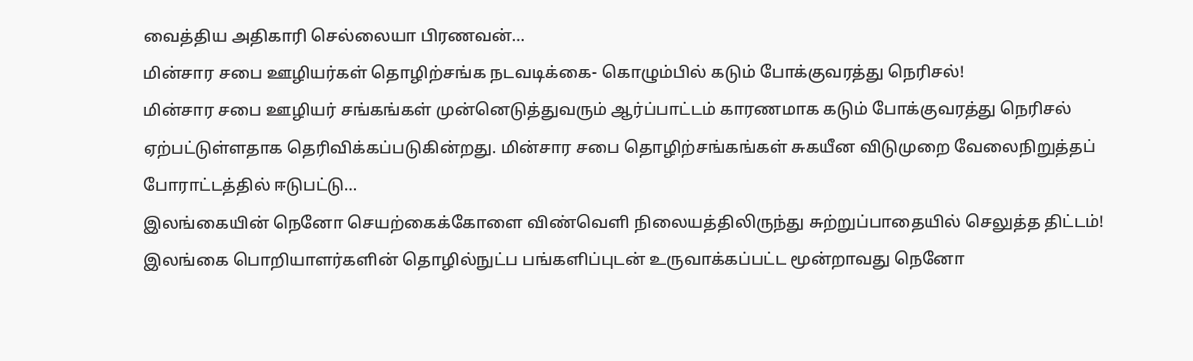வைத்திய அதிகாரி செல்லையா பிரணவன்…
மின்சார சபை ஊழியர்கள் தொழிற்சங்க நடவடிக்கை- கொழும்பில் கடும் போக்குவரத்து நெரிசல்!
மின்சார சபை ஊழியர் சங்கங்கள் முன்னெடுத்துவரும் ஆர்ப்பாட்டம் காரணமாக கடும் போக்குவரத்து நெரிசல் ஏற்பட்டுள்ளதாக தெரிவிக்கப்படுகின்றது. மின்சார சபை தொழிற்சங்கங்கள் சுகயீன விடுமுறை வேலைநிறுத்தப் போராட்டத்தில் ஈடுபட்டு…
இலங்கையின் நெனோ செயற்கைக்கோளை விண்வெளி நிலையத்திலிருந்து சுற்றுப்பாதையில் செலுத்த திட்டம்!
இலங்கை பொறியாளர்களின் தொழில்நுட்ப பங்களிப்புடன் உருவாக்கப்பட்ட மூன்றாவது நெனோ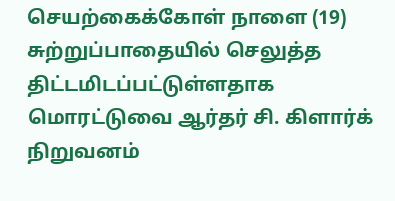செயற்கைக்கோள் நாளை (19) சுற்றுப்பாதையில் செலுத்த திட்டமிடப்பட்டுள்ளதாக மொரட்டுவை ஆர்தர் சி. கிளார்க் நிறுவனம்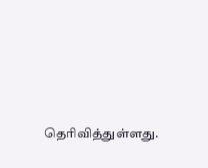தெரிவித்துள்ளது.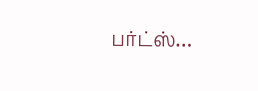பர்ட்ஸ்…